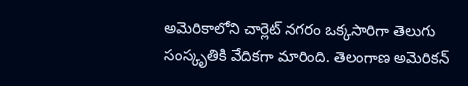అమెరికాలోని చార్లెట్ నగరం ఒక్కసారిగా తెలుగు సంస్కృతికి వేదికగా మారింది. తెలంగాణ అమెరికన్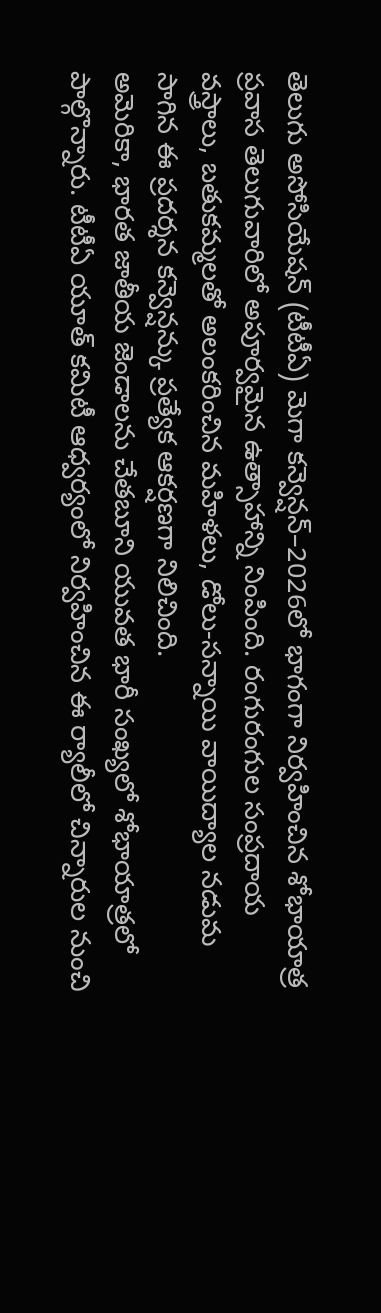తెలుగు అసోసియేషన్ (టీటీఏ) మెగా కన్వెన్షన్–2026లో భాగంగా నిర్వహించిన శోభాయాత్ర ప్రవాస తెలుగువారిలో అపూర్వమైన ఉత్సాహాన్ని నింపింది. రంగురంగుల సంప్రదాయ వస్త్రాలు, బతుకమ్మలతో అలంకరించిన మహిళలు, డోలు-సన్నాయి వాయిద్యాల నడుమ సాగిన ఈ ప్రదర్శన కన్వెన్షన్కు ప్రత్యేక ఆకర్షణగా నిలిచింది.
అమెరికా, భారత జాతీయ జెండాలను చేతబూని యువత భారీ సంఖ్యలో శోభాయాత్రలో పాల్గొన్నారు. టీటీఏ యూత్ కమిటీ ఆధ్వర్యంలో నిర్వహించిన ఈ ర్యాలీలో చిన్నారుల నుంచి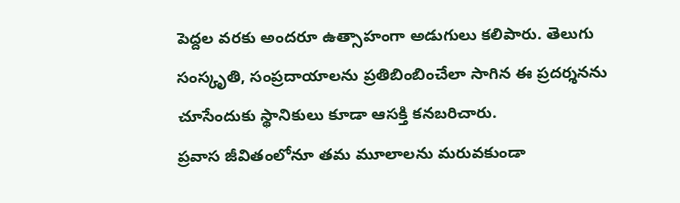పెద్దల వరకు అందరూ ఉత్సాహంగా అడుగులు కలిపారు. తెలుగు సంస్కృతి, సంప్రదాయాలను ప్రతిబింబించేలా సాగిన ఈ ప్రదర్శనను చూసేందుకు స్థానికులు కూడా ఆసక్తి కనబరిచారు.
ప్రవాస జీవితంలోనూ తమ మూలాలను మరువకుండా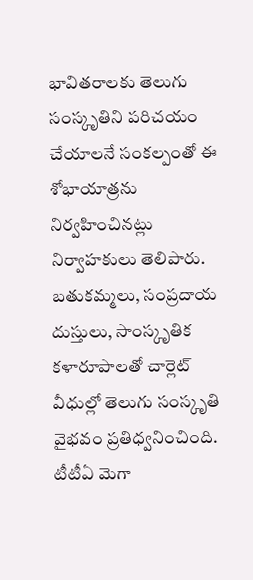భావితరాలకు తెలుగు సంస్కృతిని పరిచయం చేయాలనే సంకల్పంతో ఈ శోభాయాత్రను నిర్వహించినట్లు నిర్వాహకులు తెలిపారు. బతుకమ్మలు, సంప్రదాయ దుస్తులు, సాంస్కృతిక కళారూపాలతో చార్లెట్ వీధుల్లో తెలుగు సంస్కృతి వైభవం ప్రతిధ్వనించింది.
టీటీఏ మెగా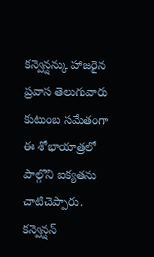కన్వెన్షన్కు హాజరైన ప్రవాస తెలుగువారు కుటుంబ సమేతంగా ఈ శోభాయాత్రలో పాల్గొని ఐక్యతను చాటిచెప్పారు. కన్వెన్షన్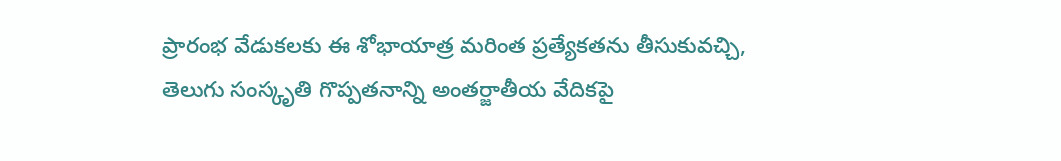ప్రారంభ వేడుకలకు ఈ శోభాయాత్ర మరింత ప్రత్యేకతను తీసుకువచ్చి, తెలుగు సంస్కృతి గొప్పతనాన్ని అంతర్జాతీయ వేదికపై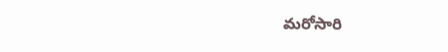మరోసారి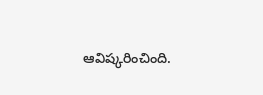ఆవిష్కరించింది.